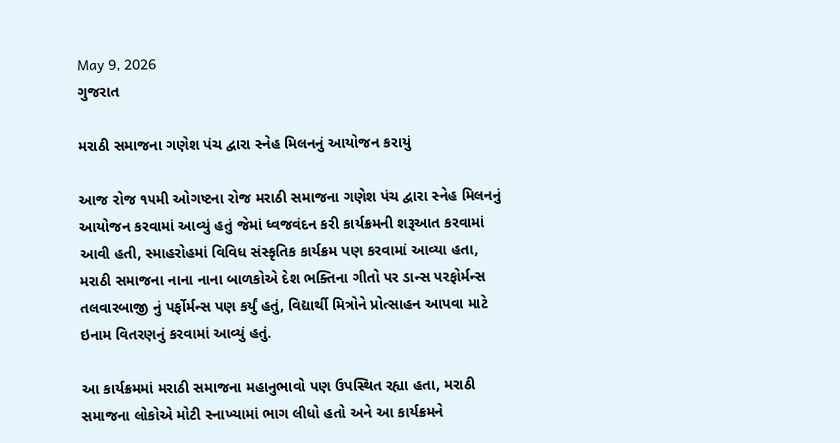May 9, 2026
ગુજરાત

મરાઠી સમાજના ગણેશ પંચ દ્વારા સ્નેહ મિલનનું આયોજન કરાયું

આજ રોજ ૧૫મી ઓગષ્ટના રોજ મરાઠી સમાજના ગણેશ પંચ દ્વારા સ્નેહ મિલનનું આયોજન કરવામાં આવ્યું હતું જેમાં ધ્વજવંદન કરી કાર્યક્રમની શરૂઆત કરવામાં આવી હતી, સ્માહરોહમાં વિવિધ સંસ્કૃતિક કાર્યક્રમ પણ કરવામાં આવ્યા હતા, મરાઠી સમાજના નાના નાના બાળકોએ દેશ ભક્તિના ગીતો પર ડાન્સ પરફોર્મન્સ તલવારબાજી નું પર્ફોર્મન્સ પણ કર્યું હતું, વિદ્યાર્થી મિત્રોને પ્રોત્સાહન આપવા માટે ઇનામ વિતરણનું કરવામાં આવ્યું હતું.

આ કાર્યક્રમમાં મરાઠી સમાજના મહાનુભાવો પણ ઉપસ્થિત રહ્યા હતા, મરાઠી સમાજના લોકોએ મોટી સ્નાખ્યામાં ભાગ લીધો હતો અને આ કાર્યક્રમને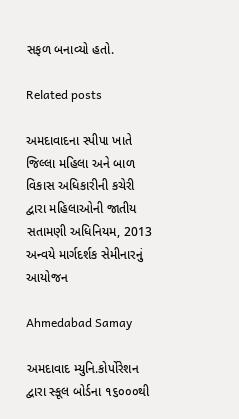સફળ બનાવ્યો હતો.

Related posts

અમદાવાદના સ્પીપા ખાતે જિલ્લા મહિલા અને બાળ વિકાસ અધિકારીની કચેરી દ્વારા મહિલાઓની જાતીય સતામણી અધિનિયમ, 2013 અન્વયે માર્ગદર્શક સેમીનારનું આયોજન

Ahmedabad Samay

અમદાવાદ મ્યુનિ.કોર્પોરેશન દ્વારા સ્કૂલ બોર્ડના ૧૬૦૦૦થી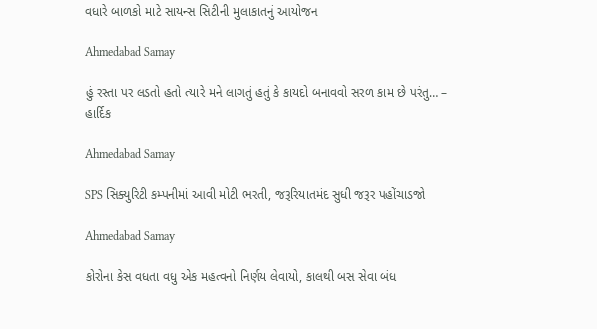વધારે બાળકો માટે સાયન્સ સિટીની મુલાકાતનું આયોજન

Ahmedabad Samay

હું રસ્તા પર લડતો હતો ત્યારે મને લાગતું હતું કે કાયદો બનાવવો સરળ કામ છે પરંતુ… – હાર્દિક

Ahmedabad Samay

SPS સિક્યુરિટી કમ્પનીમાં આવી મોટી ભરતી, જરૂરિયાતમંદ સુધી જરૂર પહોંચાડજો

Ahmedabad Samay

કોરોના કેસ વધતા વધુ એક મહત્વનો નિર્ણય લેવાયો, કાલથી બસ સેવા બંધ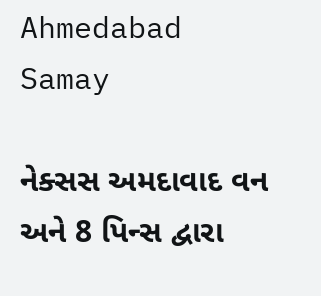Ahmedabad Samay

નેક્સસ અમદાવાદ વન અને 8 પિન્સ દ્વારા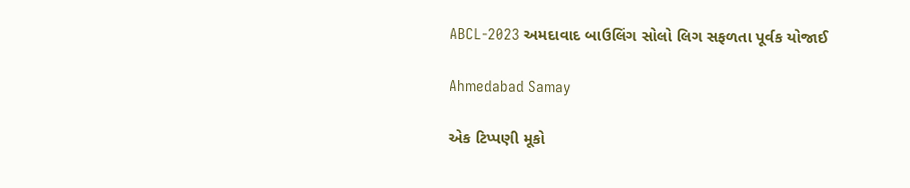ABCL-2023 અમદાવાદ બાઉલિંગ સોલો લિગ સફળતા પૂર્વક યોજાઈ

Ahmedabad Samay

એક ટિપ્પણી મૂકો